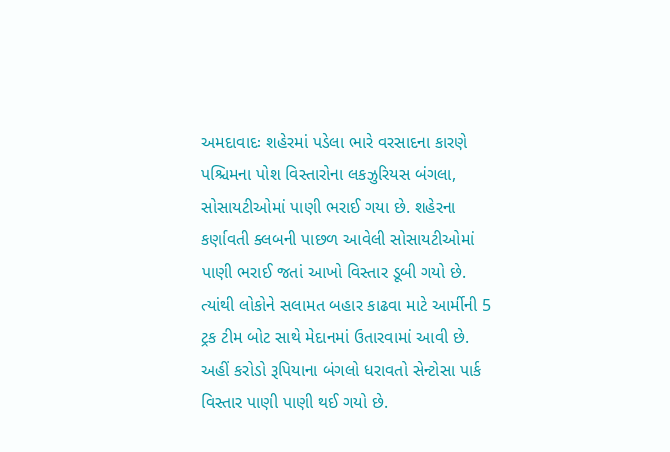અમદાવાદઃ શહેરમાં પડેલા ભારે વરસાદના કારણે પશ્ચિમના પોશ વિસ્તારોના લકઝુરિયસ બંગલા, સોસાયટીઓમાં પાણી ભરાઈ ગયા છે. શહેરના કર્ણાવતી ક્લબની પાછળ આવેલી સોસાયટીઓમાં પાણી ભરાઈ જતાં આખો વિસ્તાર ડૂબી ગયો છે. ત્યાંથી લોકોને સલામત બહાર કાઢવા માટે આર્મીની 5 ટ્રક ટીમ બોટ સાથે મેદાનમાં ઉતારવામાં આવી છે. અહીં કરોડો રૂપિયાના બંગલો ધરાવતો સેન્ટોસા પાર્ક વિસ્તાર પાણી પાણી થઈ ગયો છે.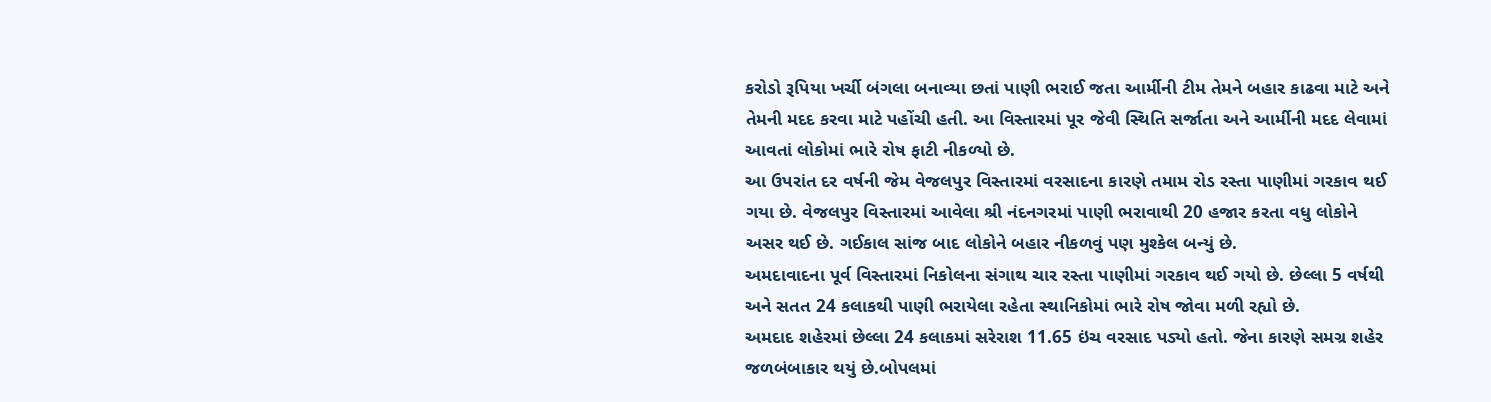કરોડો રૂપિયા ખર્ચી બંગલા બનાવ્યા છતાં પાણી ભરાઈ જતા આર્મીની ટીમ તેમને બહાર કાઢવા માટે અને તેમની મદદ કરવા માટે પહોંચી હતી. આ વિસ્તારમાં પૂર જેવી સ્થિતિ સર્જાતા અને આર્મીની મદદ લેવામાં આવતાં લોકોમાં ભારે રોષ ફાટી નીકળ્યો છે.
આ ઉપરાંત દર વર્ષની જેમ વેજલપુર વિસ્તારમાં વરસાદના કારણે તમામ રોડ રસ્તા પાણીમાં ગરકાવ થઈ ગયા છે. વેજલપુર વિસ્તારમાં આવેલા શ્રી નંદનગરમાં પાણી ભરાવાથી 20 હજાર કરતા વધુ લોકોને અસર થઈ છે. ગઈકાલ સાંજ બાદ લોકોને બહાર નીકળવું પણ મુશ્કેલ બન્યું છે.
અમદાવાદના પૂર્વ વિસ્તારમાં નિકોલના સંગાથ ચાર રસ્તા પાણીમાં ગરકાવ થઈ ગયો છે. છેલ્લા 5 વર્ષથી અને સતત 24 કલાકથી પાણી ભરાયેલા રહેતા સ્થાનિકોમાં ભારે રોષ જોવા મળી રહ્યો છે.
અમદાદ શહેરમાં છેલ્લા 24 કલાકમાં સરેરાશ 11.65 ઇંચ વરસાદ પડ્યો હતો. જેના કારણે સમગ્ર શહેર જળબંબાકાર થયું છે.બોપલમાં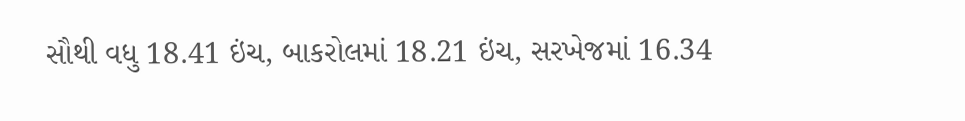સૌથી વધુ 18.41 ઇંચ, બાકરોલમાં 18.21 ઇંચ, સરખેજમાં 16.34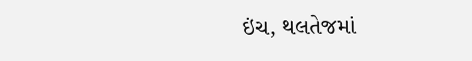ઇંચ, થલતેજમાં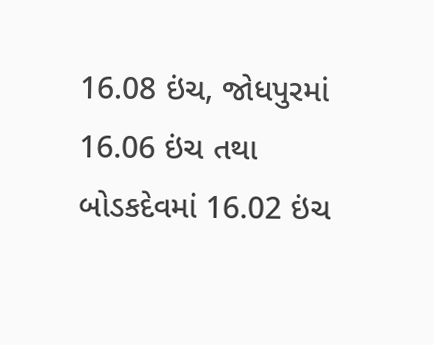16.08 ઇંચ, જોધપુરમાં 16.06 ઇંચ તથા બોડકદેવમાં 16.02 ઇંચ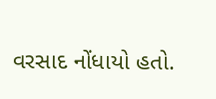વરસાદ નોંધાયો હતો.